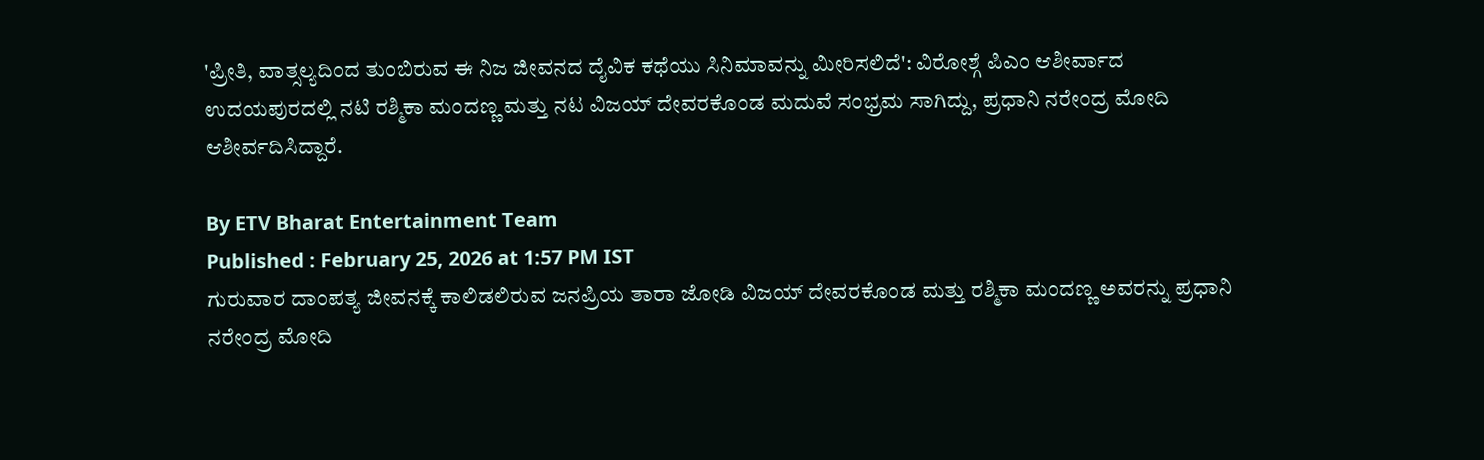'ಪ್ರೀತಿ, ವಾತ್ಸಲ್ಯದಿಂದ ತುಂಬಿರುವ ಈ ನಿಜ ಜೀವನದ ದೈವಿಕ ಕಥೆಯು ಸಿನಿಮಾವನ್ನು ಮೀರಿಸಲಿದೆ': ವಿರೋಶ್ಗೆ ಪಿಎಂ ಆಶೀರ್ವಾದ
ಉದಯಪುರದಲ್ಲಿ ನಟಿ ರಶ್ಮಿಕಾ ಮಂದಣ್ಣ ಮತ್ತು ನಟ ವಿಜಯ್ ದೇವರಕೊಂಡ ಮದುವೆ ಸಂಭ್ರಮ ಸಾಗಿದ್ದು, ಪ್ರಧಾನಿ ನರೇಂದ್ರ ಮೋದಿ ಆಶೀರ್ವದಿಸಿದ್ದಾರೆ.

By ETV Bharat Entertainment Team
Published : February 25, 2026 at 1:57 PM IST
ಗುರುವಾರ ದಾಂಪತ್ಯ ಜೀವನಕ್ಕೆ ಕಾಲಿಡಲಿರುವ ಜನಪ್ರಿಯ ತಾರಾ ಜೋಡಿ ವಿಜಯ್ ದೇವರಕೊಂಡ ಮತ್ತು ರಶ್ಮಿಕಾ ಮಂದಣ್ಣ ಅವರನ್ನು ಪ್ರಧಾನಿ ನರೇಂದ್ರ ಮೋದಿ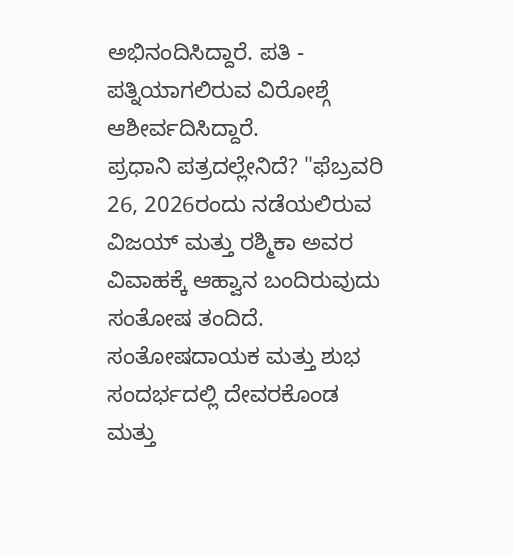ಅಭಿನಂದಿಸಿದ್ದಾರೆ. ಪತಿ - ಪತ್ನಿಯಾಗಲಿರುವ ವಿರೋಶ್ಗೆ ಆಶೀರ್ವದಿಸಿದ್ದಾರೆ.
ಪ್ರಧಾನಿ ಪತ್ರದಲ್ಲೇನಿದೆ? "ಫೆಬ್ರವರಿ 26, 2026ರಂದು ನಡೆಯಲಿರುವ ವಿಜಯ್ ಮತ್ತು ರಶ್ಮಿಕಾ ಅವರ ವಿವಾಹಕ್ಕೆ ಆಹ್ವಾನ ಬಂದಿರುವುದು ಸಂತೋಷ ತಂದಿದೆ. ಸಂತೋಷದಾಯಕ ಮತ್ತು ಶುಭ ಸಂದರ್ಭದಲ್ಲಿ ದೇವರಕೊಂಡ ಮತ್ತು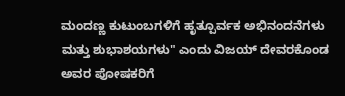ಮಂದಣ್ಣ ಕುಟುಂಬಗಳಿಗೆ ಹೃತ್ಪೂರ್ವಕ ಅಭಿನಂದನೆಗಳು ಮತ್ತು ಶುಭಾಶಯಗಳು" ಎಂದು ವಿಜಯ್ ದೇವರಕೊಂಡ ಅವರ ಪೋಷಕರಿಗೆ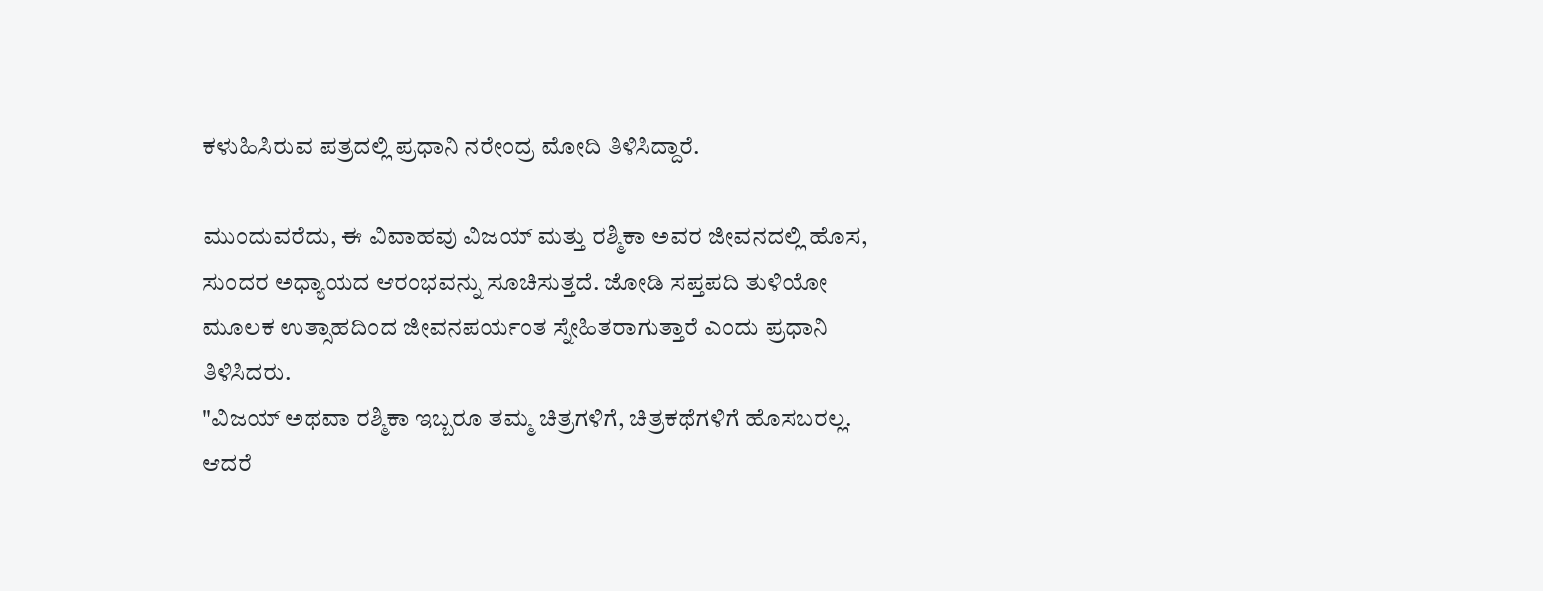ಕಳುಹಿಸಿರುವ ಪತ್ರದಲ್ಲಿ ಪ್ರಧಾನಿ ನರೇಂದ್ರ ಮೋದಿ ತಿಳಿಸಿದ್ದಾರೆ.

ಮುಂದುವರೆದು, ಈ ವಿವಾಹವು ವಿಜಯ್ ಮತ್ತು ರಶ್ಮಿಕಾ ಅವರ ಜೀವನದಲ್ಲಿ ಹೊಸ, ಸುಂದರ ಅಧ್ಯಾಯದ ಆರಂಭವನ್ನು ಸೂಚಿಸುತ್ತದೆ. ಜೋಡಿ ಸಪ್ತಪದಿ ತುಳಿಯೋ ಮೂಲಕ ಉತ್ಸಾಹದಿಂದ ಜೀವನಪರ್ಯಂತ ಸ್ನೇಹಿತರಾಗುತ್ತಾರೆ ಎಂದು ಪ್ರಧಾನಿ ತಿಳಿಸಿದರು.
"ವಿಜಯ್ ಅಥವಾ ರಶ್ಮಿಕಾ ಇಬ್ಬರೂ ತಮ್ಮ ಚಿತ್ರಗಳಿಗೆ, ಚಿತ್ರಕಥೆಗಳಿಗೆ ಹೊಸಬರಲ್ಲ. ಆದರೆ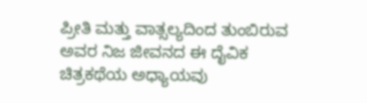ಪ್ರೀತಿ ಮತ್ತು ವಾತ್ಸಲ್ಯದಿಂದ ತುಂಬಿರುವ ಅವರ ನಿಜ ಜೀವನದ ಈ ದೈವಿಕ ಚಿತ್ರಕಥೆಯ ಅಧ್ಯಾಯವು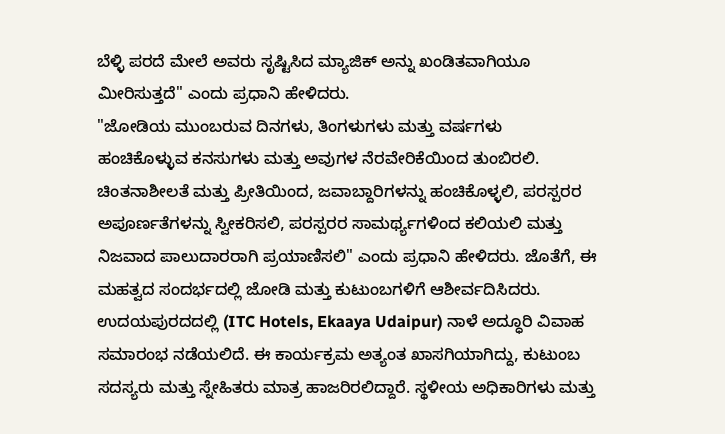ಬೆಳ್ಳಿ ಪರದೆ ಮೇಲೆ ಅವರು ಸೃಷ್ಟಿಸಿದ ಮ್ಯಾಜಿಕ್ ಅನ್ನು ಖಂಡಿತವಾಗಿಯೂ ಮೀರಿಸುತ್ತದೆ" ಎಂದು ಪ್ರಧಾನಿ ಹೇಳಿದರು.
"ಜೋಡಿಯ ಮುಂಬರುವ ದಿನಗಳು, ತಿಂಗಳುಗಳು ಮತ್ತು ವರ್ಷಗಳು ಹಂಚಿಕೊಳ್ಳುವ ಕನಸುಗಳು ಮತ್ತು ಅವುಗಳ ನೆರವೇರಿಕೆಯಿಂದ ತುಂಬಿರಲಿ. ಚಿಂತನಾಶೀಲತೆ ಮತ್ತು ಪ್ರೀತಿಯಿಂದ, ಜವಾಬ್ದಾರಿಗಳನ್ನು ಹಂಚಿಕೊಳ್ಳಲಿ, ಪರಸ್ಪರರ ಅಪೂರ್ಣತೆಗಳನ್ನು ಸ್ವೀಕರಿಸಲಿ, ಪರಸ್ಪರರ ಸಾಮರ್ಥ್ಯಗಳಿಂದ ಕಲಿಯಲಿ ಮತ್ತು ನಿಜವಾದ ಪಾಲುದಾರರಾಗಿ ಪ್ರಯಾಣಿಸಲಿ" ಎಂದು ಪ್ರಧಾನಿ ಹೇಳಿದರು. ಜೊತೆಗೆ, ಈ ಮಹತ್ವದ ಸಂದರ್ಭದಲ್ಲಿ ಜೋಡಿ ಮತ್ತು ಕುಟುಂಬಗಳಿಗೆ ಆಶೀರ್ವದಿಸಿದರು.
ಉದಯಪುರದದಲ್ಲಿ (ITC Hotels, Ekaaya Udaipur) ನಾಳೆ ಅದ್ಧೂರಿ ವಿವಾಹ ಸಮಾರಂಭ ನಡೆಯಲಿದೆ. ಈ ಕಾರ್ಯಕ್ರಮ ಅತ್ಯಂತ ಖಾಸಗಿಯಾಗಿದ್ದು, ಕುಟುಂಬ ಸದಸ್ಯರು ಮತ್ತು ಸ್ನೇಹಿತರು ಮಾತ್ರ ಹಾಜರಿರಲಿದ್ದಾರೆ. ಸ್ಥಳೀಯ ಅಧಿಕಾರಿಗಳು ಮತ್ತು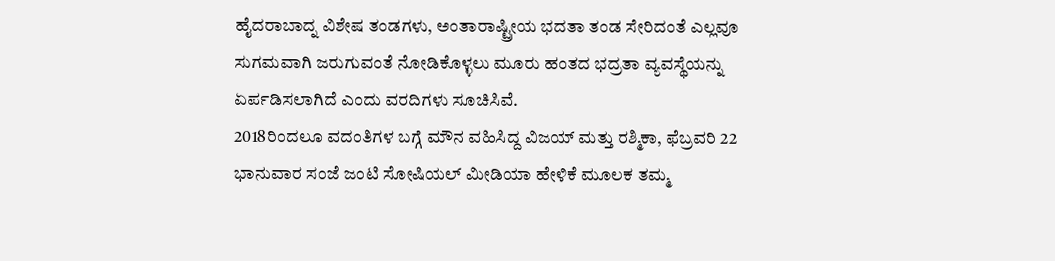ಹೈದರಾಬಾದ್ನ ವಿಶೇಷ ತಂಡಗಳು, ಅಂತಾರಾಷ್ಟ್ರೀಯ ಭದತಾ ತಂಡ ಸೇರಿದಂತೆ ಎಲ್ಲವೂ ಸುಗಮವಾಗಿ ಜರುಗುವಂತೆ ನೋಡಿಕೊಳ್ಳಲು ಮೂರು ಹಂತದ ಭದ್ರತಾ ವ್ಯವಸ್ಥೆಯನ್ನು ಏರ್ಪಡಿಸಲಾಗಿದೆ ಎಂದು ವರದಿಗಳು ಸೂಚಿಸಿವೆ.
2018ರಿಂದಲೂ ವದಂತಿಗಳ ಬಗ್ಗೆ ಮೌನ ವಹಿಸಿದ್ದ ವಿಜಯ್ ಮತ್ತು ರಶ್ಮಿಕಾ, ಫೆಬ್ರವರಿ 22 ಭಾನುವಾರ ಸಂಜೆ ಜಂಟಿ ಸೋಷಿಯಲ್ ಮೀಡಿಯಾ ಹೇಳಿಕೆ ಮೂಲಕ ತಮ್ಮ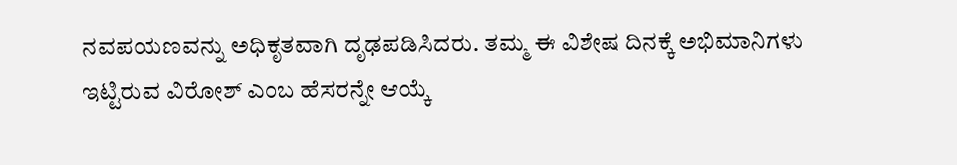ನವಪಯಣವನ್ನು ಅಧಿಕೃತವಾಗಿ ದೃಢಪಡಿಸಿದರು. ತಮ್ಮ ಈ ವಿಶೇಷ ದಿನಕ್ಕೆ ಅಭಿಮಾನಿಗಳು ಇಟ್ಟಿರುವ ವಿರೋಶ್ ಎಂಬ ಹೆಸರನ್ನೇ ಆಯ್ಕೆ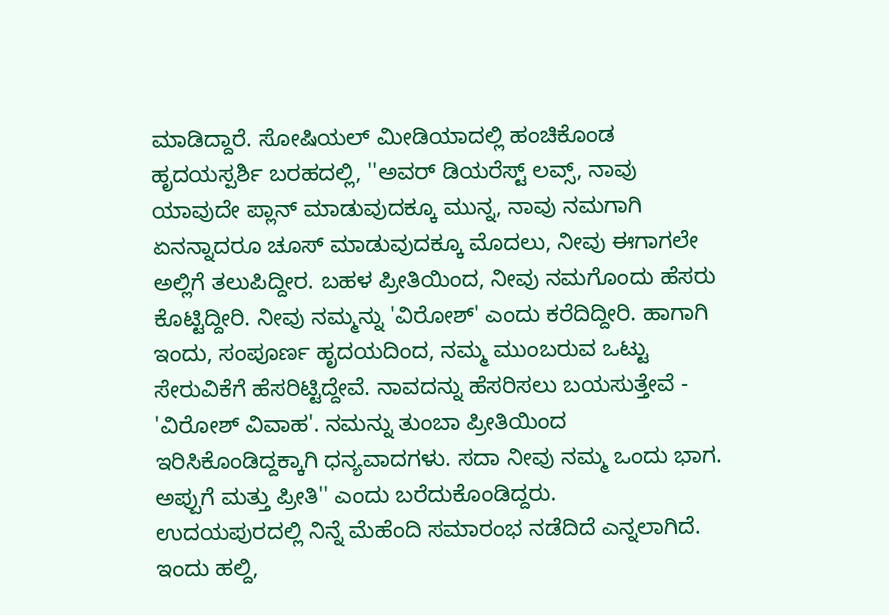ಮಾಡಿದ್ದಾರೆ. ಸೋಷಿಯಲ್ ಮೀಡಿಯಾದಲ್ಲಿ ಹಂಚಿಕೊಂಡ ಹೃದಯಸ್ಪರ್ಶಿ ಬರಹದಲ್ಲಿ, ''ಅವರ್ ಡಿಯರೆಸ್ಟ್ ಲವ್ಸ್, ನಾವು ಯಾವುದೇ ಪ್ಲಾನ್ ಮಾಡುವುದಕ್ಕೂ ಮುನ್ನ, ನಾವು ನಮಗಾಗಿ ಏನನ್ನಾದರೂ ಚೂಸ್ ಮಾಡುವುದಕ್ಕೂ ಮೊದಲು, ನೀವು ಈಗಾಗಲೇ ಅಲ್ಲಿಗೆ ತಲುಪಿದ್ದೀರ. ಬಹಳ ಪ್ರೀತಿಯಿಂದ, ನೀವು ನಮಗೊಂದು ಹೆಸರು ಕೊಟ್ಟಿದ್ದೀರಿ. ನೀವು ನಮ್ಮನ್ನು 'ವಿರೋಶ್' ಎಂದು ಕರೆದಿದ್ದೀರಿ. ಹಾಗಾಗಿ ಇಂದು, ಸಂಪೂರ್ಣ ಹೃದಯದಿಂದ, ನಮ್ಮ ಮುಂಬರುವ ಒಟ್ಟು ಸೇರುವಿಕೆಗೆ ಹೆಸರಿಟ್ಟಿದ್ದೇವೆ. ನಾವದನ್ನು ಹೆಸರಿಸಲು ಬಯಸುತ್ತೇವೆ - 'ವಿರೋಶ್ ವಿವಾಹ'. ನಮನ್ನು ತುಂಬಾ ಪ್ರೀತಿಯಿಂದ ಇರಿಸಿಕೊಂಡಿದ್ದಕ್ಕಾಗಿ ಧನ್ಯವಾದಗಳು. ಸದಾ ನೀವು ನಮ್ಮ ಒಂದು ಭಾಗ. ಅಪ್ಪುಗೆ ಮತ್ತು ಪ್ರೀತಿ'' ಎಂದು ಬರೆದುಕೊಂಡಿದ್ದರು.
ಉದಯಪುರದಲ್ಲಿ ನಿನ್ನೆ ಮೆಹೆಂದಿ ಸಮಾರಂಭ ನಡೆದಿದೆ ಎನ್ನಲಾಗಿದೆ. ಇಂದು ಹಲ್ದಿ,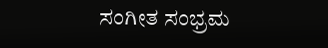ಸಂಗೀತ ಸಂಭ್ರಮ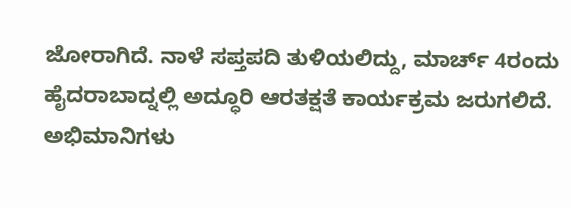ಜೋರಾಗಿದೆ. ನಾಳೆ ಸಪ್ತಪದಿ ತುಳಿಯಲಿದ್ದು, ಮಾರ್ಚ್ 4ರಂದು ಹೈದರಾಬಾದ್ನಲ್ಲಿ ಅದ್ಧೂರಿ ಆರತಕ್ಷತೆ ಕಾರ್ಯಕ್ರಮ ಜರುಗಲಿದೆ. ಅಭಿಮಾನಿಗಳು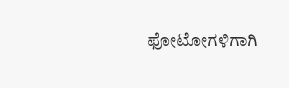ಫೋಟೋಗಳಿಗಾಗಿ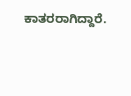ಕಾತರರಾಗಿದ್ದಾರೆ.